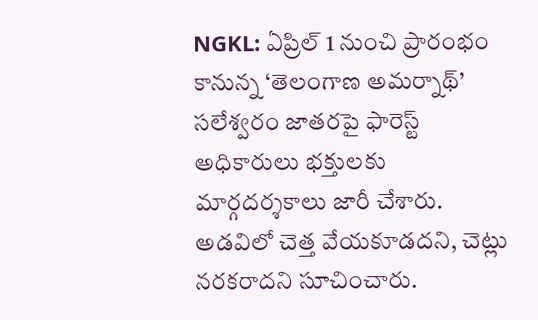NGKL: ఏప్రిల్ 1 నుంచి ప్రారంభం కానున్న ‘తెలంగాణ అమర్నాథ్’ సలేశ్వరం జాతరపై ఫారెస్ట్ అధికారులు భక్తులకు మార్గదర్శకాలు జారీ చేశారు. అడవిలో చెత్త వేయకూడదని, చెట్లు నరకరాదని సూచించారు.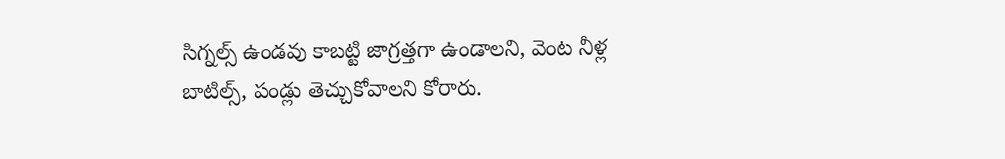సిగ్నల్స్ ఉండవు కాబట్టి జాగ్రత్తగా ఉండాలని, వెంట నీళ్ల బాటిల్స్, పండ్లు తెచ్చుకోవాలని కోరారు.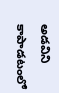అడవిని కాపాడటంలో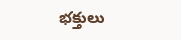భక్తులు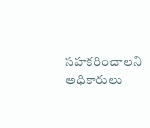సహకరించాలని అధికారులు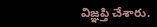విజ్ఞప్తి చేశారు.